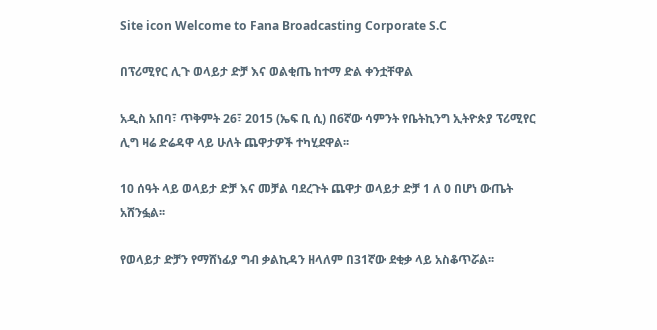Site icon Welcome to Fana Broadcasting Corporate S.C

በፕሪሚየር ሊጉ ወላይታ ድቻ እና ወልቂጤ ከተማ ድል ቀንቷቸዋል

አዲስ አበባ፣ ጥቅምት 26፣ 2015 (ኤፍ ቢ ሲ) በ6ኛው ሳምንት የቤትኪንግ ኢትዮጵያ ፕሪሚየር ሊግ ዛሬ ድሬዳዋ ላይ ሁለት ጨዋታዎች ተካሂደዋል፡፡

10 ሰዓት ላይ ወላይታ ድቻ እና መቻል ባደረጉት ጨዋታ ወላይታ ድቻ 1 ለ 0 በሆነ ውጤት አሸንፏል፡፡

የወላይታ ድቻን የማሸነፊያ ግብ ቃልኪዳን ዘላለም በ31ኛው ደቂቃ ላይ አስቆጥሯል፡፡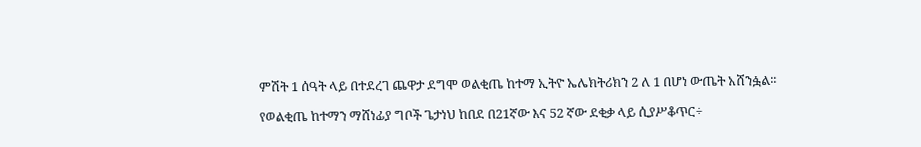ምሽት 1 ሰዓት ላይ በተደረገ ጨዋታ ደግሞ ወልቂጤ ከተማ ኢትዮ ኤሌክትሪክን 2 ለ 1 በሆነ ውጤት አሸንፏል፡፡

የወልቂጤ ከተማን ማሸነፊያ ግቦች ጌታነህ ከበደ በ21ኛው እና 52 ኛው ደቂቃ ላይ ሲያሥቆጥር÷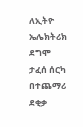ለኢትዮ ኤሌክትሪክ ደግሞ ታፈሰ ሰርካ በተጨማሪ ደቂቃ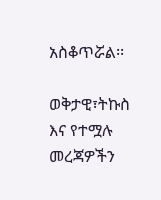አስቆጥሯል፡፡

ወቅታዊ፣ትኩስ እና የተሟሉ መረጃዎችን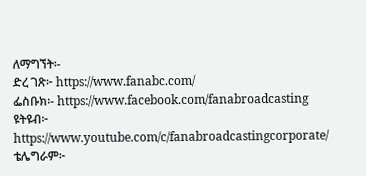ለማግኘት፡-
ድረ ገጽ፦ https://www.fanabc.com/
ፌስቡክ፡- https://www.facebook.com/fanabroadcasting
ዩትዩብ፦ https://www.youtube.com/c/fanabroadcastingcorporate/
ቴሌግራም፦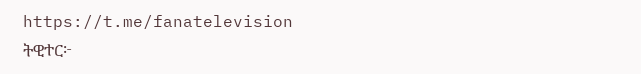https://t.me/fanatelevision
ትዊተር፦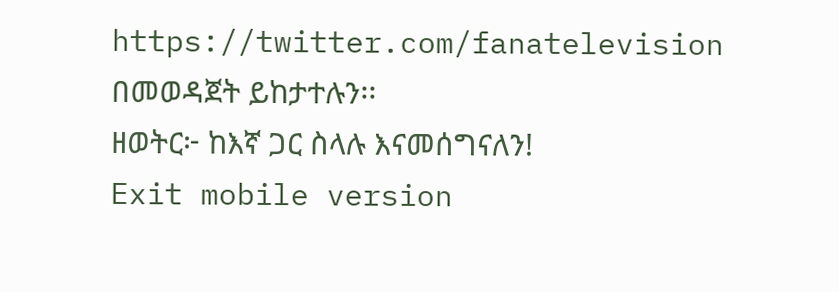https://twitter.com/fanatelevision በመወዳጀት ይከታተሉን፡፡
ዘወትር፦ ከእኛ ጋር ስላሉ እናመሰግናለን!
Exit mobile version